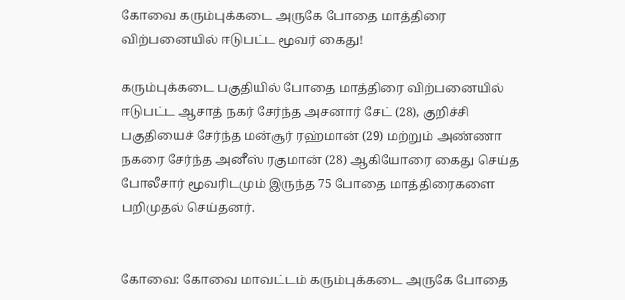கோவை கரும்புக்கடை அருகே போதை மாத்திரை விற்பனையில் ஈடுபட்ட மூவர் கைது!

கரும்புக்கடை பகுதியில் போதை மாத்திரை விற்பனையில் ஈடுபட்ட ஆசாத் நகர் சேர்ந்த அசனார் சேட் (28), குறிச்சி பகுதியைச் சேர்ந்த மன்சூர் ரஹ்மான் (29) மற்றும் அண்ணா நகரை சேர்ந்த அனீஸ் ரகுமான் (28) ஆகியோரை கைது செய்த போலீசார் மூவரிடமும் இருந்த 75 போதை மாத்திரைகளை பறிமுதல் செய்தனர்.


கோவை: கோவை மாவட்டம் கரும்புக்கடை அருகே போதை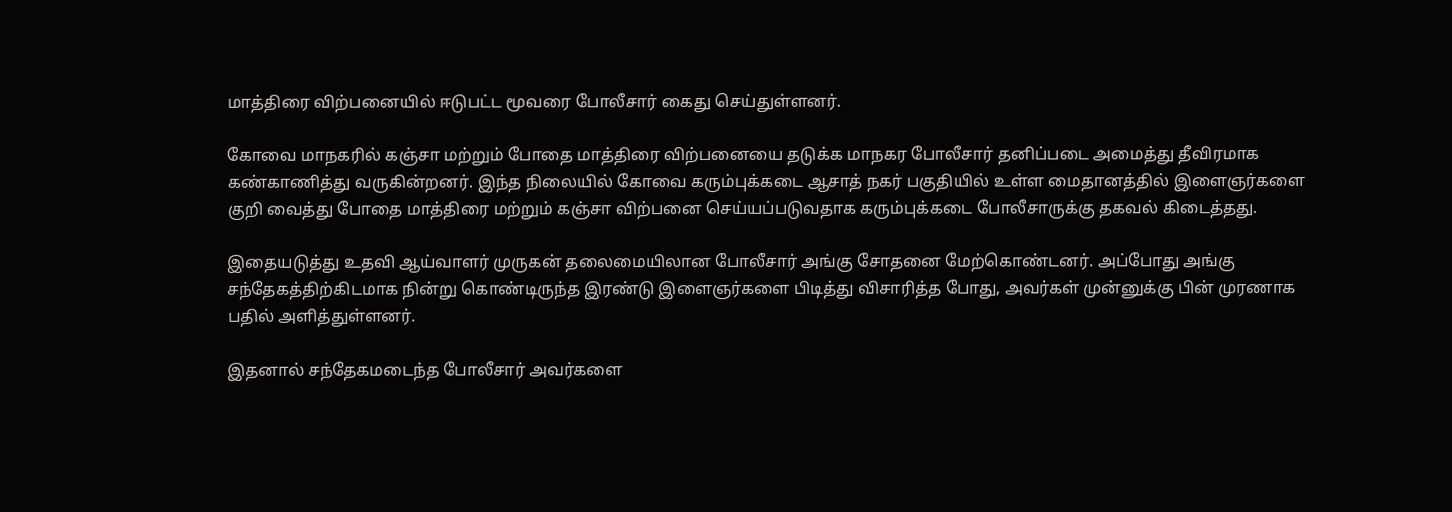மாத்திரை விற்பனையில் ஈடுபட்ட மூவரை போலீசார் கைது செய்துள்ளனர்.

கோவை மாநகரில் கஞ்சா மற்றும் போதை மாத்திரை விற்பனையை தடுக்க மாநகர போலீசார் தனிப்படை அமைத்து தீவிரமாக கண்காணித்து வருகின்றனர். இந்த நிலையில் கோவை கரும்புக்கடை ஆசாத் நகர் பகுதியில் உள்ள மைதானத்தில் இளைஞர்களை குறி வைத்து போதை மாத்திரை மற்றும் கஞ்சா விற்பனை செய்யப்படுவதாக கரும்புக்கடை போலீசாருக்கு தகவல் கிடைத்தது.

இதையடுத்து உதவி ஆய்வாளர் முருகன் தலைமையிலான போலீசார் அங்கு சோதனை மேற்கொண்டனர். அப்போது அங்கு சந்தேகத்திற்கிடமாக நின்று கொண்டிருந்த இரண்டு இளைஞர்களை பிடித்து விசாரித்த போது, அவர்கள் முன்னுக்கு பின் முரணாக பதில் அளித்துள்ளனர்.

இதனால் சந்தேகமடைந்த போலீசார் அவர்களை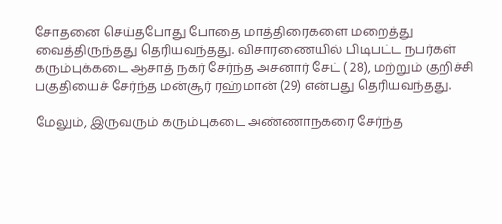சோதனை செய்தபோது போதை மாத்திரைகளை மறைத்து வைத்திருந்தது தெரியவந்தது. விசாரணையில் பிடிபட்ட நபர்கள் கரும்புக்கடை ஆசாத் நகர் சேர்ந்த அசனார் சேட் ( 28), மற்றும் குறிச்சி பகுதியைச் சேர்ந்த மன்சூர் ரஹ்மான் (29) என்பது தெரியவந்தது.

மேலும், இருவரும் கரும்புகடை அண்ணாநகரை சேர்ந்த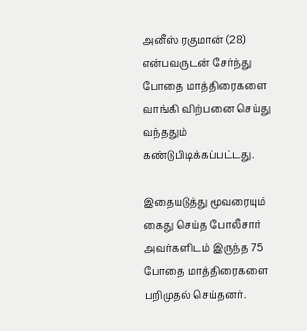அனீஸ் ரகுமான் (28) என்பவருடன் சேர்ந்து போதை மாத்திரைகளை வாங்கி விற்பனை செய்து வந்ததும் கண்டுபிடிக்கப்பட்டது.

இதையடுத்து மூவரையும் கைது செய்த போலீசார் அவர்களிடம் இருந்த 75 போதை மாத்திரைகளை பறிமுதல் செய்தனர்.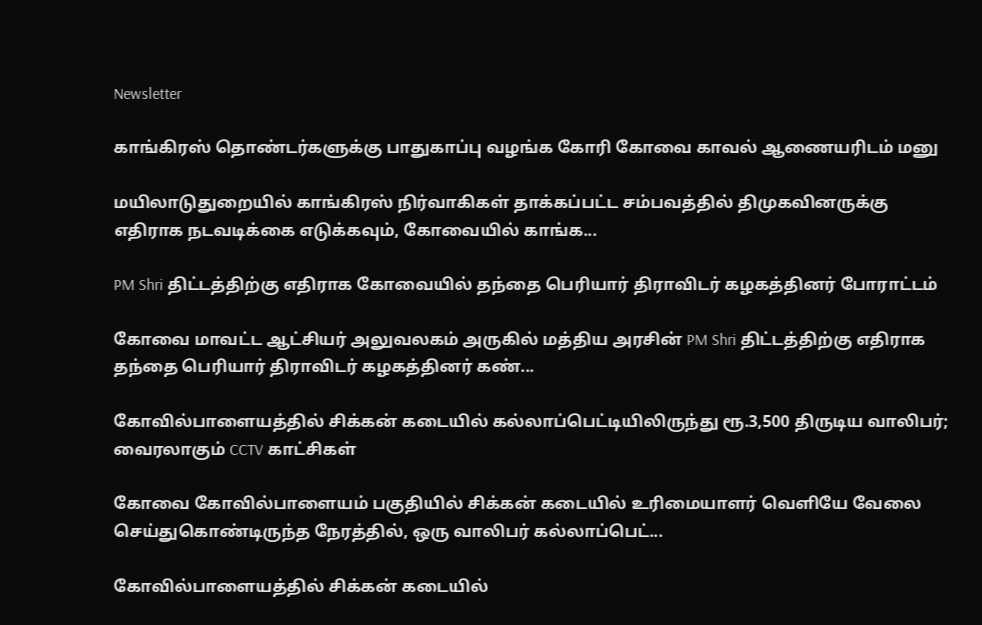Newsletter

காங்கிரஸ் தொண்டர்களுக்கு பாதுகாப்பு வழங்க கோரி கோவை காவல் ஆணையரிடம் மனு

மயிலாடுதுறையில் காங்கிரஸ் நிர்வாகிகள் தாக்கப்பட்ட சம்பவத்தில் திமுகவினருக்கு எதிராக நடவடிக்கை எடுக்கவும், கோவையில் காங்க...

PM Shri திட்டத்திற்கு எதிராக கோவையில் தந்தை பெரியார் திராவிடர் கழகத்தினர் போராட்டம்

கோவை மாவட்ட ஆட்சியர் அலுவலகம் அருகில் மத்திய அரசின் PM Shri திட்டத்திற்கு எதிராக தந்தை பெரியார் திராவிடர் கழகத்தினர் கண்...

கோவில்பாளையத்தில் சிக்கன் கடையில் கல்லாப்பெட்டியிலிருந்து ரூ.3,500 திருடிய வாலிபர்; வைரலாகும் CCTV காட்சிகள்

கோவை கோவில்பாளையம் பகுதியில் சிக்கன் கடையில் உரிமையாளர் வெளியே வேலை செய்துகொண்டிருந்த நேரத்தில், ஒரு வாலிபர் கல்லாப்பெட்...

கோவில்பாளையத்தில் சிக்கன் கடையில்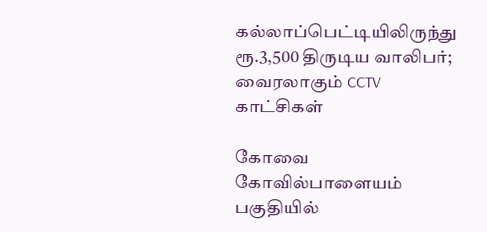கல்லாப்பெட்டியிலிருந்து ரூ.3,500 திருடிய வாலிபர்; வைரலாகும் CCTV காட்சிகள்

கோவை கோவில்பாளையம் பகுதியில்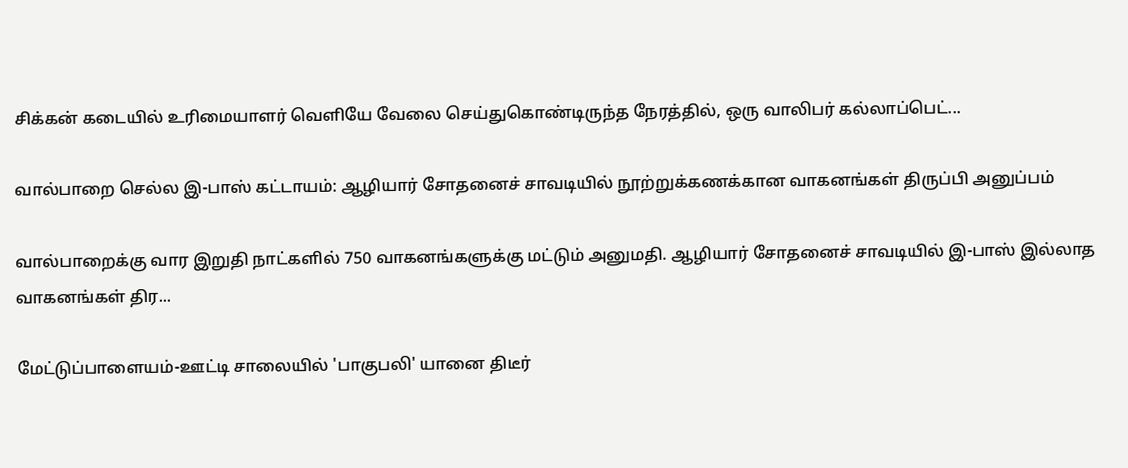சிக்கன் கடையில் உரிமையாளர் வெளியே வேலை செய்துகொண்டிருந்த நேரத்தில், ஒரு வாலிபர் கல்லாப்பெட்...

வால்பாறை செல்ல இ-பாஸ் கட்டாயம்: ஆழியார் சோதனைச் சாவடியில் நூற்றுக்கணக்கான வாகனங்கள் திருப்பி அனுப்பம்

வால்பாறைக்கு வார இறுதி நாட்களில் 750 வாகனங்களுக்கு மட்டும் அனுமதி. ஆழியார் சோதனைச் சாவடியில் இ-பாஸ் இல்லாத வாகனங்கள் திர...

மேட்டுப்பாளையம்-ஊட்டி சாலையில் 'பாகுபலி' யானை திடீர்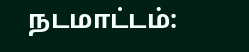நடமாட்டம்: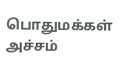பொதுமக்கள் அச்சம்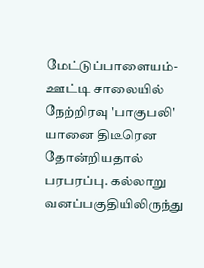மேட்டுப்பாளையம்-ஊட்டி சாலையில் நேற்றிரவு 'பாகுபலி' யானை திடீரென தோன்றியதால் பரபரப்பு. கல்லாறு வனப்பகுதியிலிருந்து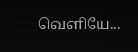வெளியே...